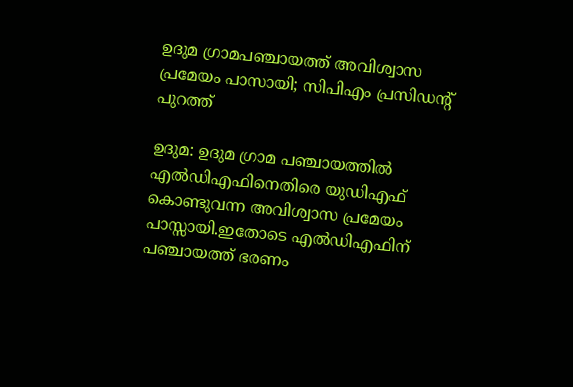ഉദുമ ഗ്രാമപഞ്ചായത്ത് അവിശ്വാസ പ്രമേയം പാസായി; സിപിഎം പ്രസിഡന്റ് പുറത്ത്

ഉദുമ: ഉദുമ ഗ്രാമ പഞ്ചായത്തില്‍ എല്‍ഡിഎഫിനെതിരെ യുഡിഎഫ് കൊണ്ടുവന്ന അവിശ്വാസ പ്രമേയം പാസ്സായി.ഇതോടെ എല്‍ഡിഎഫിന് പഞ്ചായത്ത് ഭരണം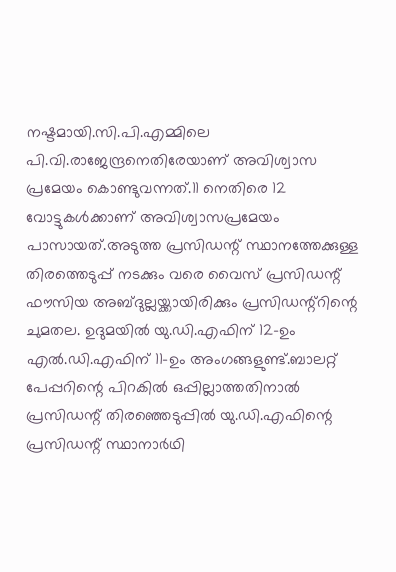നഷ്ടമായി.സി.പി.എമ്മിലെ പി.വി.രാജേന്ദ്രനെതിരേയാണ് അവിശ്വാസ പ്രമേയം കൊണ്ടുവന്നത്.11 നെതിരെ 12 വോട്ടുകള്‍ക്കാണ് അവിശ്വാസപ്രമേയം പാസായത്.അടുത്ത പ്രസിഡന്റ് സ്ഥാനത്തേക്കുള്ള തിരത്തെടുപ്പ് നടക്കും വരെ വൈസ് പ്രസിഡന്റ് ഫൗസിയ അബ്ദുല്ലയ്ക്കായിരിക്കും പ്രസിഡന്റ്‌റിന്റെ ചുമതല. ഉദുമയില്‍ യു.ഡി.എഫിന് 12-ഉം എല്‍.ഡി.എഫിന് 11-ഉം അംഗങ്ങളുണ്ട്.ബാലറ്റ് പേപ്പറിന്റെ പിറകില്‍ ഒപ്പില്ലാത്തതിനാല്‍ പ്രസിഡന്റ് തിരഞ്ഞെടുപ്പില്‍ യു.ഡി.എഫിന്റെ പ്രസിഡന്റ് സ്ഥാനാര്‍ഥി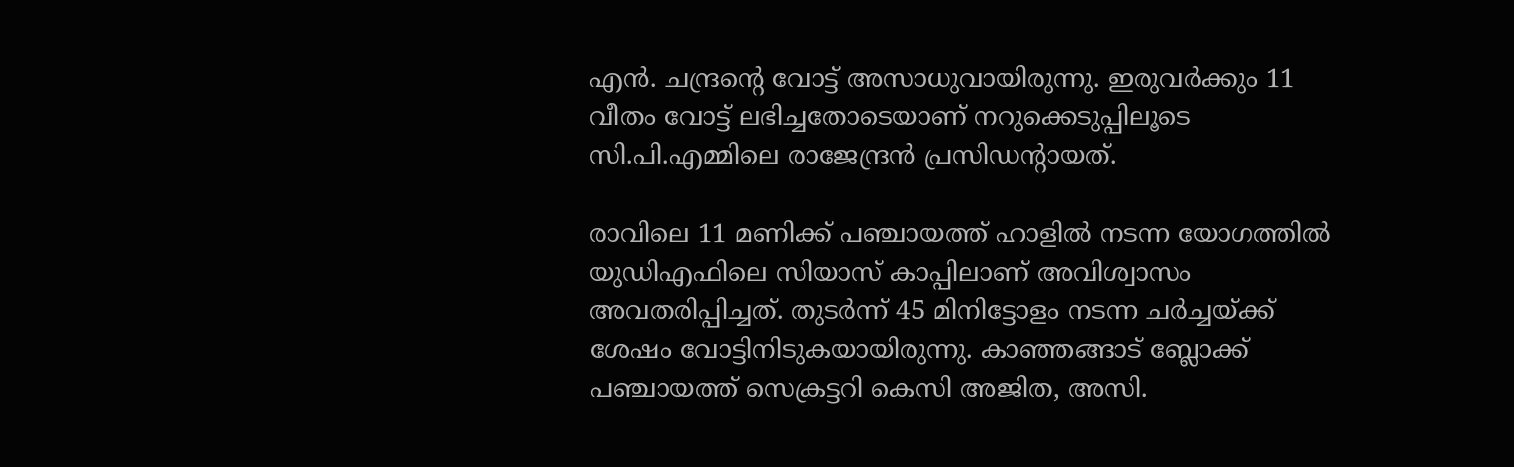എന്‍. ചന്ദ്രന്റെ വോട്ട് അസാധുവായിരുന്നു. ഇരുവര്‍ക്കും 11 വീതം വോട്ട് ലഭിച്ചതോടെയാണ് നറുക്കെടുപ്പിലൂടെ സി.പി.എമ്മിലെ രാജേന്ദ്രന്‍ പ്രസിഡന്റായത്.

രാവിലെ 11 മണിക്ക് പഞ്ചായത്ത് ഹാളില്‍ നടന്ന യോഗത്തില്‍ യുഡിഎഫിലെ സിയാസ് കാപ്പിലാണ് അവിശ്വാസം അവതരിപ്പിച്ചത്. തുടര്‍ന്ന് 45 മിനിട്ടോളം നടന്ന ചര്‍ച്ചയ്ക്ക് ശേഷം വോട്ടിനിടുകയായിരുന്നു. കാഞ്ഞങ്ങാട് ബ്ലോക്ക് പഞ്ചായത്ത് സെക്രട്ടറി കെസി അജിത, അസി.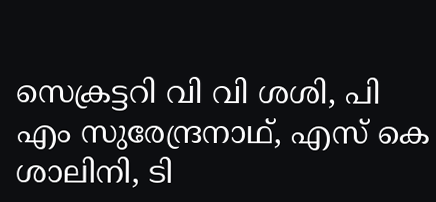സെക്രട്ടറി വി വി ശശി, പി എം സുരേന്ദ്രനാഥ്, എസ് കെ ശാലിനി, ടി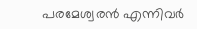പരമേശ്വരന്‍ എന്നിവര്‍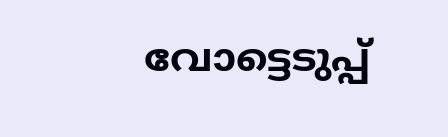വോട്ടെടുപ്പ്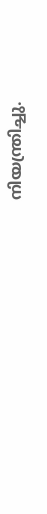നിയന്ത്രിച്ചു.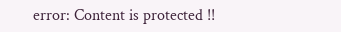error: Content is protected !!